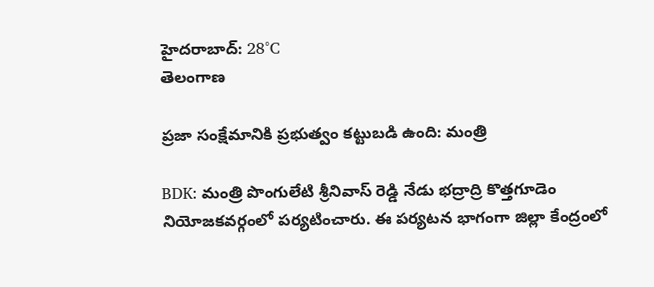హైదరాబాద్: 28°C
తెలంగాణ

ప్రజా సంక్షేమానికి ప్రభుత్వం కట్టుబడి ఉంది: మంత్రి

BDK: మంత్రి పొంగులేటి శ్రీనివాస్ రెడ్డి నేడు భద్రాద్రి కొత్తగూడెం నియోజకవర్గంలో పర్యటించారు. ఈ పర్యటన భాగంగా జిల్లా కేంద్రంలో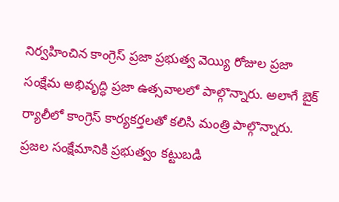నిర్వహించిన కాంగ్రెస్ ప్రజా ప్రభుత్వ వెయ్యి రోజుల ప్రజా సంక్షేమ అభివృద్ధి ప్రజా ఉత్సవాలలో పాల్గొన్నారు. అలాగే బైక్ ర్యాలీలో కాంగ్రెస్ కార్యకర్తలతో కలిసి మంత్రి పాల్గొన్నారు. ప్రజల సంక్షేమానికి ప్రభుత్వం కట్టుబడి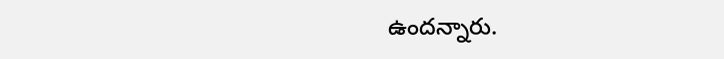ఉందన్నారు.